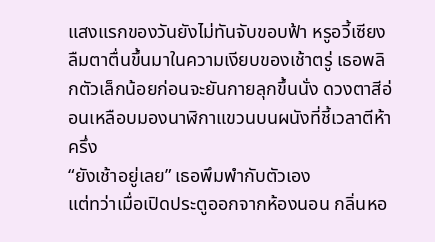แสงแรกของวันยังไม่ทันจับขอบฟ้า หรูอวี้เซียงลืมตาตื่นขึ้นมาในความเงียบของเช้าตรู่ เธอพลิกตัวเล็กน้อยก่อนจะยันกายลุกขึ้นนั่ง ดวงตาสีอ่อนเหลือบมองนาฬิกาแขวนบนผนังที่ชี้เวลาตีห้าครึ่ง
“ยังเช้าอยู่เลย” เธอพึมพำกับตัวเอง
แต่ทว่าเมื่อเปิดประตูออกจากห้องนอน กลิ่นหอ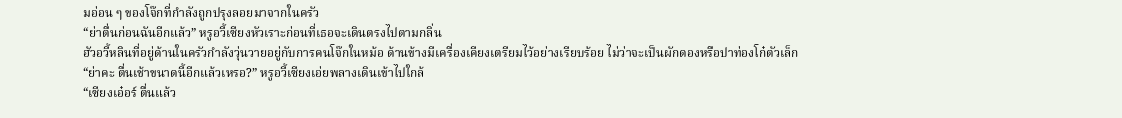มอ่อน ๆ ของโจ๊กที่กำลังถูกปรุงลอยมาจากในครัว
“ย่าตื่นก่อนฉันอีกแล้ว” หรูอวี้เซียงหัวเราะก่อนที่เธอจะเดินตรงไปตามกลิ่น
ฮัวอวี้หลินที่อยู่ด้านในครัวกำลังวุ่นวายอยู่กับการคนโจ๊กในหม้อ ด้านข้างมีเครื่องเคียงเตรียมไว้อย่างเรียบร้อย ไม่ว่าจะเป็นผักดองหรือปาท่องโก๋ตัวเล็ก
“ย่าคะ ตื่นเช้าขนาดนี้อีกแล้วเหรอ?” หรูอวี้เซียงเอ่ยพลางเดินเข้าไปใกล้
“เซียงเอ๋อร์ ตื่นแล้ว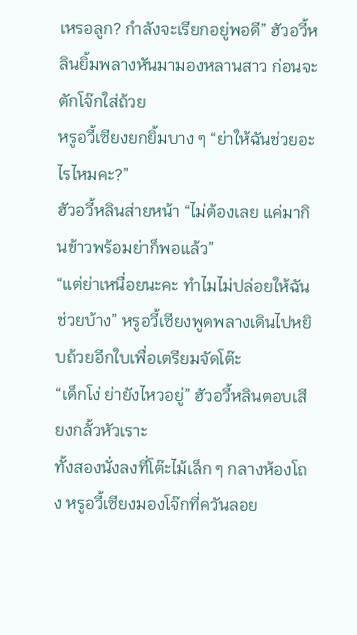เหรอลูก? กำลังจะเรียกอยู่พอดี” ฮัวอวี้หลินยิ้มพลางหันมามองหลานสาว ก่อนจะตักโจ๊กใส่ถ้วย
หรูอวี้เซียงยกยิ้มบาง ๆ “ย่าให้ฉันช่วยอะไรไหมคะ?”
ฮัวอวี้หลินส่ายหน้า “ไม่ต้องเลย แค่มากินข้าวพร้อมย่าก็พอแล้ว”
“แต่ย่าเหนื่อยนะคะ ทำไมไม่ปล่อยให้ฉันช่วยบ้าง” หรูอวี้เซียงพูดพลางเดินไปหยิบถ้วยอีกใบเพื่อเตรียมจัดโต๊ะ
“เด็กโง่ ย่ายังไหวอยู่” ฮัวอวี้หลินตอบเสียงกลั้วหัวเราะ
ทั้งสองนั่งลงที่โต๊ะไม้เล็ก ๆ กลางห้องโถง หรูอวี้เซียงมองโจ๊กที่ควันลอย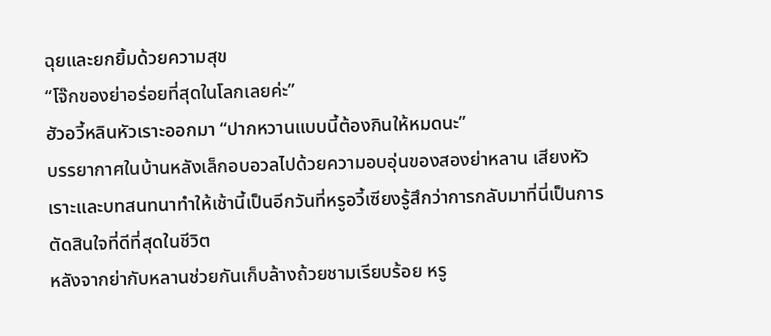ฉุยและยกยิ้มด้วยความสุข
“โจ๊กของย่าอร่อยที่สุดในโลกเลยค่ะ”
ฮัวอวี้หลินหัวเราะออกมา “ปากหวานแบบนี้ต้องกินให้หมดนะ”
บรรยากาศในบ้านหลังเล็กอบอวลไปด้วยความอบอุ่นของสองย่าหลาน เสียงหัวเราะและบทสนทนาทำให้เช้านี้เป็นอีกวันที่หรูอวี้เซียงรู้สึกว่าการกลับมาที่นี่เป็นการตัดสินใจที่ดีที่สุดในชีวิต
หลังจากย่ากับหลานช่วยกันเก็บล้างถ้วยชามเรียบร้อย หรู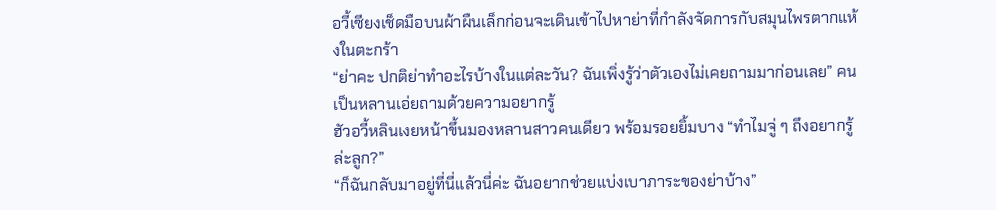อวี้เซียงเช็ดมือบนผ้าผืนเล็กก่อนจะเดินเข้าไปหาย่าที่กำลังจัดการกับสมุนไพรตากแห้งในตะกร้า
“ย่าคะ ปกติย่าทำอะไรบ้างในแต่ละวัน? ฉันเพิ่งรู้ว่าตัวเองไม่เคยถามมาก่อนเลย” คนเป็นหลานเอ่ยถามด้วยความอยากรู้
ฮัวอวี้หลินเงยหน้าขึ้นมองหลานสาวคนเดียว พร้อมรอยยิ้มบาง “ทำไมจู่ ๆ ถึงอยากรู้ล่ะลูก?”
“ก็ฉันกลับมาอยู่ที่นี่แล้วนี่ค่ะ ฉันอยากช่วยแบ่งเบาภาระของย่าบ้าง”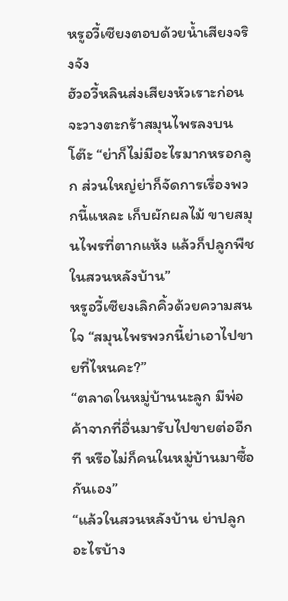หรูอวี้เซียงตอบด้วยน้ำเสียงจริงจัง
ฮัวอวี้หลินส่งเสียงหัวเราะก่อนจะวางตะกร้าสมุนไพรลงบนโต๊ะ “ย่าก็ไม่มีอะไรมากหรอกลูก ส่วนใหญ่ย่าก็จัดการเรื่องพวกนี้แหละ เก็บผักผลไม้ ขายสมุนไพรที่ตากแห้ง แล้วก็ปลูกพืชในสวนหลังบ้าน”
หรูอวี้เซียงเลิกคิ้วด้วยความสนใจ “สมุนไพรพวกนี้ย่าเอาไปขายที่ไหนคะ?”
“ตลาดในหมู่บ้านนะลูก มีพ่อค้าจากที่อื่นมารับไปขายต่ออีกที หรือไม่ก็คนในหมู่บ้านมาซื้อกันเอง”
“แล้วในสวนหลังบ้าน ย่าปลูกอะไรบ้าง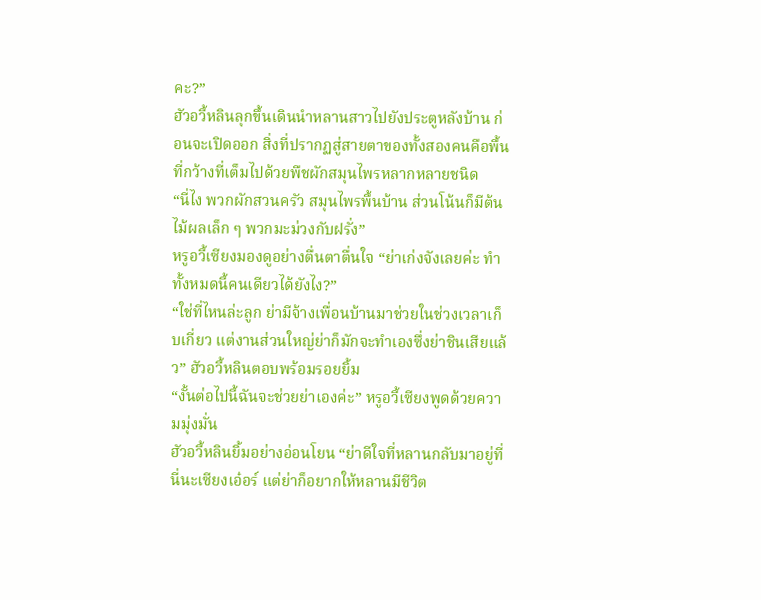คะ?”
ฮัวอวี้หลินลุกขึ้นเดินนำหลานสาวไปยังประตูหลังบ้าน ก่อนจะเปิดออก สิ่งที่ปรากฏสู่สายตาของทั้งสองคนคือพื้นที่กว้างที่เต็มไปด้วยพืชผักสมุนไพรหลากหลายชนิด
“นี่ไง พวกผักสวนครัว สมุนไพรพื้นบ้าน ส่วนโน้นก็มีต้นไม้ผลเล็ก ๆ พวกมะม่วงกับฝรั่ง”
หรูอวี้เซียงมองดูอย่างตื่นตาตื่นใจ “ย่าเก่งจังเลยค่ะ ทำทั้งหมดนี้คนเดียวได้ยังไง?”
“ใช่ที่ไหนล่ะลูก ย่ามีจ้างเพื่อนบ้านมาช่วยในช่วงเวลาเก็บเกี่ยว แต่งานส่วนใหญ่ย่าก็มักจะทำเองซึ่งย่าชินเสียแล้ว” ฮัวอวี้หลินตอบพร้อมรอยยิ้ม
“งั้นต่อไปนี้ฉันจะช่วยย่าเองค่ะ” หรูอวี้เซียงพูดด้วยความมุ่งมั่น
ฮัวอวี้หลินยิ้มอย่างอ่อนโยน “ย่าดีใจที่หลานกลับมาอยู่ที่นี่นะเซียงเอ๋อร์ แต่ย่าก็อยากให้หลานมีชีวิต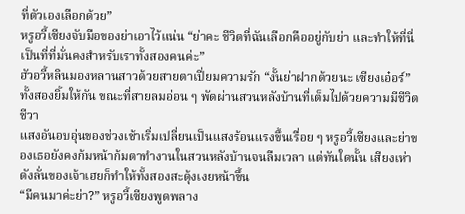ที่ตัวเองเลือกด้วย”
หรูอวี้เซียงจับมือของย่าเอาไว้แน่น “ย่าคะ ชีวิตที่ฉันเลือกคืออยู่กับย่า และทำให้ที่นี่เป็นที่ที่มั่นคงสำหรับเราทั้งสองคนค่ะ”
ฮัวอวี้หลินมองหลานสาวด้วยสายตาเปี่ยมความรัก “งั้นย่าฝากด้วยนะ เซียงเอ๋อร์”
ทั้งสองยิ้มให้กัน ขณะที่สายลมอ่อน ๆ พัดผ่านสวนหลังบ้านที่เต็มไปด้วยความมีชีวิตชีวา
แสงอันอบอุ่นของช่วงเช้าเริ่มเปลี่ยนเป็นแสงร้อนแรงขึ้นเรื่อย ๆ หรูอวี้เซียงและย่าของเธอยังคงก้มหน้าก้มตาทำงานในสวนหลังบ้านจนลืมเวลา แต่ทันใดนั้น เสียงเห่าดังลั่นของเจ้าเฮยก็ทำให้ทั้งสองสะดุ้งเงยหน้าขึ้น
“มีคนมาค่ะย่า?” หรูอวี้เซียงพูดพลาง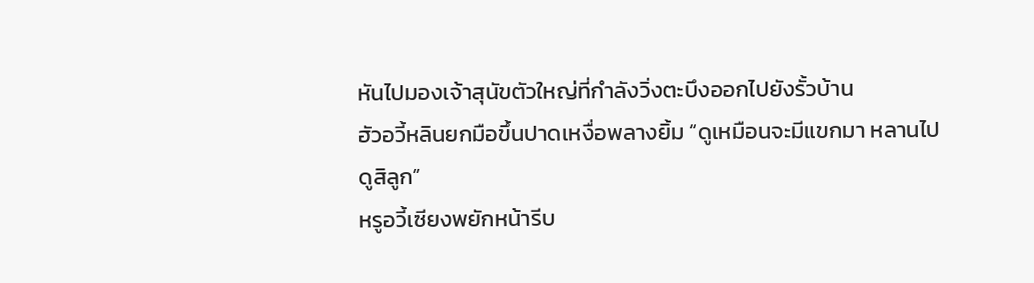หันไปมองเจ้าสุนัขตัวใหญ่ที่กำลังวิ่งตะบึงออกไปยังรั้วบ้าน
ฮัวอวี้หลินยกมือขึ้นปาดเหงื่อพลางยิ้ม “ดูเหมือนจะมีแขกมา หลานไปดูสิลูก”
หรูอวี้เซียงพยักหน้ารีบ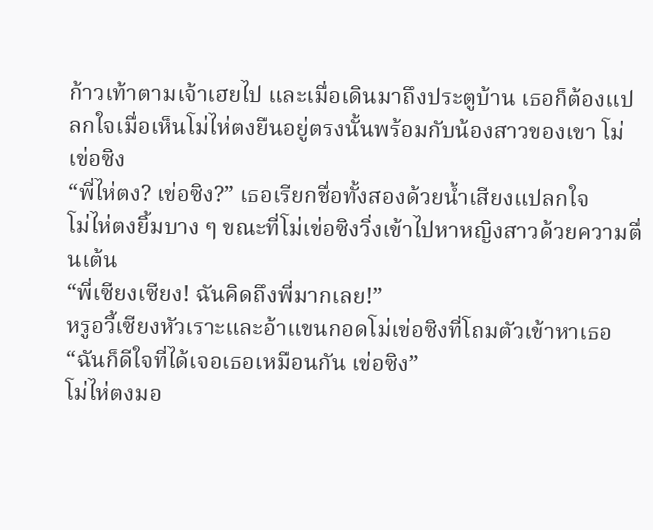ก้าวเท้าตามเจ้าเฮยไป และเมื่อเดินมาถึงประตูบ้าน เธอก็ต้องแปลกใจเมื่อเห็นโม่ไห่ตงยืนอยู่ตรงนั้นพร้อมกับน้องสาวของเขา โม่เข่อซิง
“พี่ไห่ตง? เข่อซิง?” เธอเรียกชื่อทั้งสองด้วยน้ำเสียงแปลกใจ
โม่ไห่ตงยิ้มบาง ๆ ขณะที่โม่เข่อซิงวิ่งเข้าไปหาหญิงสาวด้วยความตื่นเต้น
“พี่เซียงเซียง! ฉันคิดถึงพี่มากเลย!”
หรูอวี้เซียงหัวเราะและอ้าแขนกอดโม่เข่อซิงที่โถมตัวเข้าหาเธอ “ฉันก็ดีใจที่ได้เจอเธอเหมือนกัน เข่อซิง”
โม่ไห่ตงมอ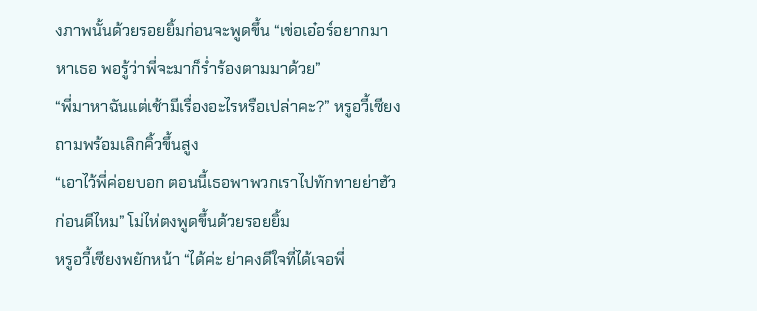งภาพนั้นด้วยรอยยิ้มก่อนจะพูดขึ้น “เข่อเอ๋อร์อยากมาหาเธอ พอรู้ว่าพี่จะมาก็ร่ำร้องตามมาด้วย”
“พี่มาหาฉันแต่เช้ามีเรื่องอะไรหรือเปล่าคะ?” หรูอวี้เซียง ถามพร้อมเลิกคิ้วขึ้นสูง
“เอาไว้พี่ค่อยบอก ตอนนี้เธอพาพวกเราไปทักทายย่าฮัวก่อนดีไหม” โม่ไห่ตงพูดขึ้นด้วยรอยยิ้ม
หรูอวี้เซียงพยักหน้า “ได้ค่ะ ย่าคงดีใจที่ได้เจอพี่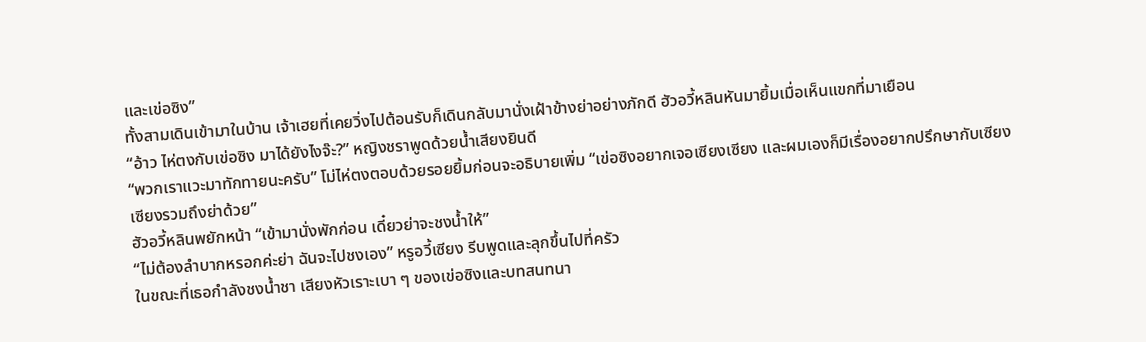และเข่อซิง”
ทั้งสามเดินเข้ามาในบ้าน เจ้าเฮยที่เคยวิ่งไปต้อนรับก็เดินกลับมานั่งเฝ้าข้างย่าอย่างภักดี ฮัวอวี้หลินหันมายิ้มเมื่อเห็นแขกที่มาเยือน
“อ้าว ไห่ตงกับเข่อซิง มาได้ยังไงจ๊ะ?” หญิงชราพูดด้วยน้ำเสียงยินดี
“พวกเราแวะมาทักทายนะครับ” โม่ไห่ตงตอบด้วยรอยยิ้มก่อนจะอธิบายเพิ่ม “เข่อซิงอยากเจอเซียงเซียง และผมเองก็มีเรื่องอยากปรึกษากับเซียงเซียงรวมถึงย่าด้วย”
ฮัวอวี้หลินพยักหน้า “เข้ามานั่งพักก่อน เดี๋ยวย่าจะชงน้ำให้”
“ไม่ต้องลำบากหรอกค่ะย่า ฉันจะไปชงเอง” หรูอวี้เซียง รีบพูดและลุกขึ้นไปที่ครัว
ในขณะที่เธอกำลังชงน้ำชา เสียงหัวเราะเบา ๆ ของเข่อซิงและบทสนทนา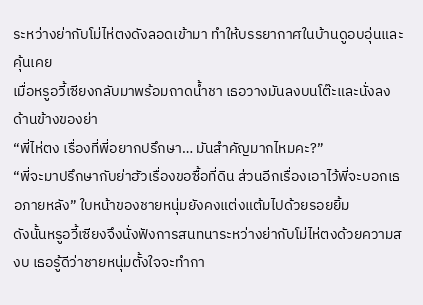ระหว่างย่ากับโม่ไห่ตงดังลอดเข้ามา ทำให้บรรยากาศในบ้านดูอบอุ่นและคุ้นเคย
เมื่อหรูอวี้เซียงกลับมาพร้อมถาดน้ำชา เธอวางมันลงบนโต๊ะและนั่งลงด้านข้างของย่า
“พี่ไห่ตง เรื่องที่พี่อยากปรึกษา… มันสำคัญมากไหมคะ?”
“พี่จะมาปรึกษากับย่าฮัวเรื่องขอซื้อที่ดิน ส่วนอีกเรื่องเอาไว้พี่จะบอกเธอภายหลัง” ใบหน้าของชายหนุ่มยังคงแต่งแต้มไปด้วยรอยยิ้ม
ดังนั้นหรูอวี้เซียงจึงนั่งฟังการสนทนาระหว่างย่ากับโม่ไห่ตงด้วยความสงบ เธอรู้ดีว่าชายหนุ่มตั้งใจจะทำกา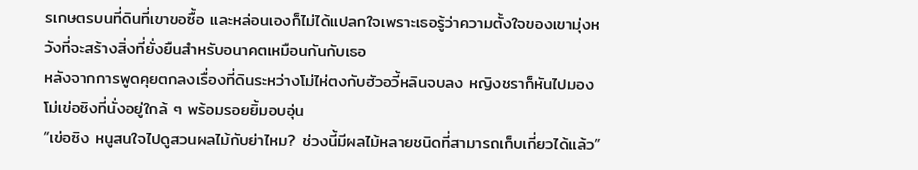รเกษตรบนที่ดินที่เขาขอซื้อ และหล่อนเองก็ไม่ได้แปลกใจเพราะเธอรู้ว่าความตั้งใจของเขามุ่งหวังที่จะสร้างสิ่งที่ยั่งยืนสำหรับอนาคตเหมือนกันกับเธอ
หลังจากการพูดคุยตกลงเรื่องที่ดินระหว่างโม่ไห่ตงกับฮัวอวี้หลินจบลง หญิงชราก็หันไปมองโม่เข่อซิงที่นั่งอยู่ใกล้ ๆ พร้อมรอยยิ้มอบอุ่น
“เข่อซิง หนูสนใจไปดูสวนผลไม้กับย่าไหม? ช่วงนี้มีผลไม้หลายชนิดที่สามารถเก็บเกี่ยวได้แล้ว”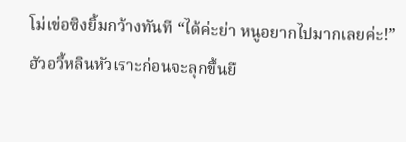โม่เข่อซิงยิ้มกว้างทันที “ได้ค่ะย่า หนูอยากไปมากเลยค่ะ!”
ฮัวอวี้หลินหัวเราะก่อนจะลุกขึ้นยื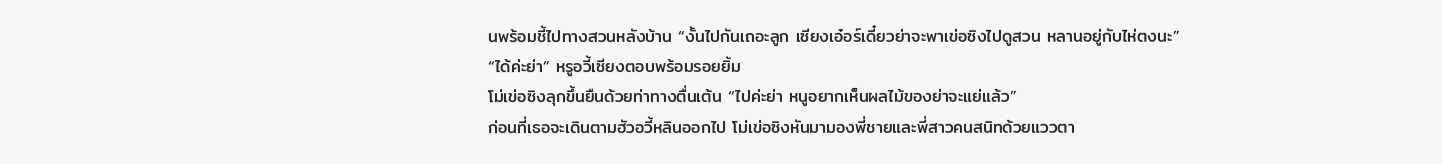นพร้อมชี้ไปทางสวนหลังบ้าน “งั้นไปกันเถอะลูก เซียงเอ๋อร์เดี๋ยวย่าจะพาเข่อซิงไปดูสวน หลานอยู่กับไห่ตงนะ”
“ได้ค่ะย่า” หรูอวี้เซียงตอบพร้อมรอยยิ้ม
โม่เข่อซิงลุกขึ้นยืนด้วยท่าทางตื่นเต้น “ไปค่ะย่า หนูอยากเห็นผลไม้ของย่าจะแย่แล้ว”
ก่อนที่เธอจะเดินตามฮัวอวี้หลินออกไป โม่เข่อซิงหันมามองพี่ชายและพี่สาวคนสนิทด้วยแววตา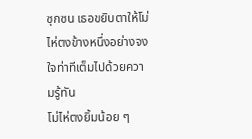ซุกซน เธอขยิบตาให้โม่ไห่ตงข้างหนึ่งอย่างจงใจท่าทีเต็มไปด้วยความรู้ทัน
โม่ไห่ตงยิ้มน้อย ๆ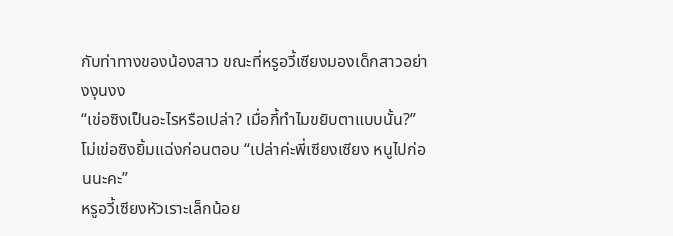กับท่าทางของน้องสาว ขณะที่หรูอวี้เซียงมองเด็กสาวอย่างงุนงง
“เข่อซิงเป็นอะไรหรือเปล่า? เมื่อกี้ทำไมขยิบตาแบบนั้น?”
โม่เข่อซิงยิ้มแฉ่งก่อนตอบ “เปล่าค่ะพี่เซียงเซียง หนูไปก่อนนะคะ”
หรูอวี้เซียงหัวเราะเล็กน้อย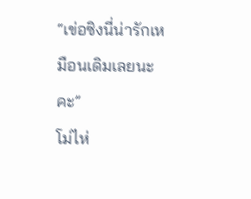“เข่อซิงนี่น่ารักเหมือนเดิมเลยนะคะ”
โม่ไห่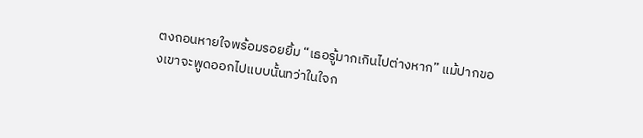ตงถอนหายใจพร้อมรอยยิ้ม “เธอรู้มากเกินไปต่างหาก” แม้ปากของเขาจะพูดออกไปแบบนั้นทว่าในใจก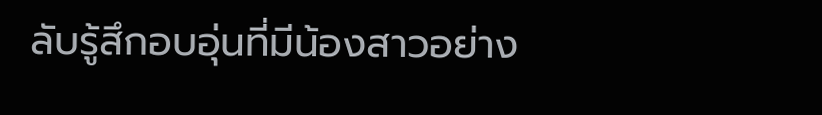ลับรู้สึกอบอุ่นที่มีน้องสาวอย่าง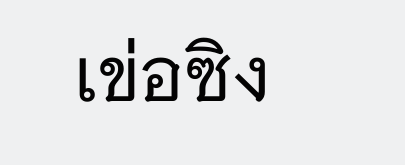เข่อซิง